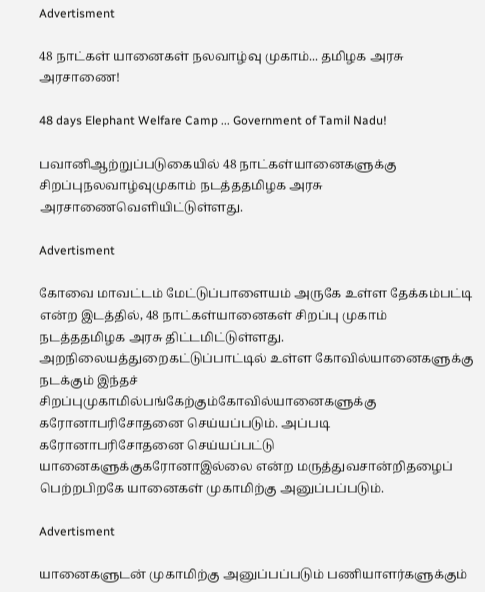Advertisment

48 நாட்கள் யானைகள் நலவாழ்வு முகாம்... தமிழக அரசு அரசாணை!

48 days Elephant Welfare Camp ... Government of Tamil Nadu!

பவானிஆற்றுப்படுகையில் 48 நாட்கள்யானைகளுக்கு சிறப்புநலவாழ்வுமுகாம் நடத்ததமிழக அரசு அரசாணைவெளியிட்டுள்ளது.

Advertisment

கோவை மாவட்டம் மேட்டுப்பாளையம் அருகே உள்ள தேக்கம்பட்டி என்ற இடத்தில், 48 நாட்கள்யானைகள் சிறப்பு முகாம் நடத்ததமிழக அரசு திட்டமிட்டுள்ளது. அறநிலையத்துறைகட்டுப்பாட்டில் உள்ள கோவில்யானைகளுக்கு நடக்கும் இந்தச் சிறப்புமுகாமில்பங்கேற்கும்கோவில்யானைகளுக்கு கரோனாபரிசோதனை செய்யப்படும். அப்படி கரோனாபரிசோதனை செய்யப்பட்டு யானைகளுக்குகரோனாஇல்லை என்ற மருத்துவசான்றிதழைப் பெற்றபிறகே யானைகள் முகாமிற்கு அனுப்பப்படும்.

Advertisment

யானைகளுடன் முகாமிற்கு அனுப்பப்படும் பணியாளர்களுக்கும்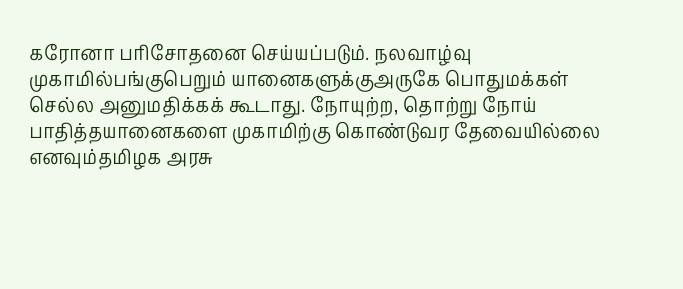கரோனா பரிசோதனை செய்யப்படும். நலவாழ்வு முகாமில்பங்குபெறும் யானைகளுக்குஅருகே பொதுமக்கள் செல்ல அனுமதிக்கக் கூடாது. நோயுற்ற, தொற்று நோய் பாதித்தயானைகளை முகாமிற்கு கொண்டுவர தேவையில்லை எனவும்தமிழக அரசு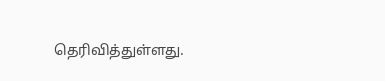தெரிவித்துள்ளது.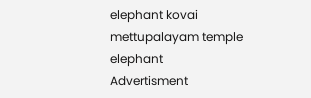elephant kovai mettupalayam temple elephant
Advertisment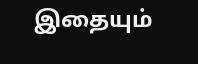இதையும்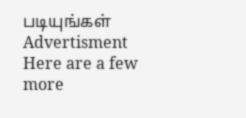படியுங்கள்
Advertisment
Here are a few more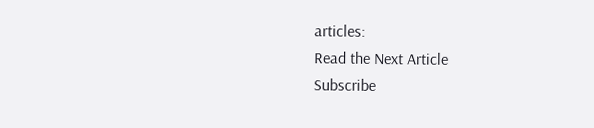articles:
Read the Next Article
Subscribe